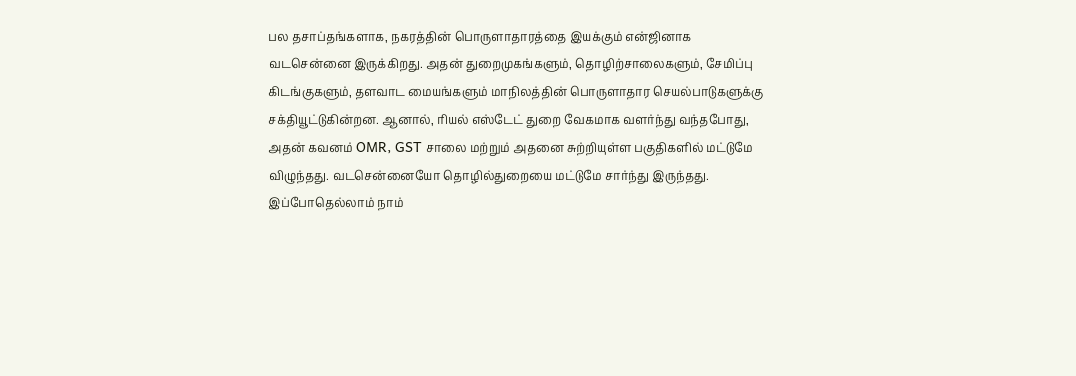பல தசாப்தங்களாக, நகரத்தின் பொருளாதாரத்தை இயக்கும் என்ஜினாக வடசென்னை இருக்கிறது. அதன் துறைமுகங்களும், தொழிற்சாலைகளும், சேமிப்பு கிடங்குகளும், தளவாட மையங்களும் மாநிலத்தின் பொருளாதார செயல்பாடுகளுக்கு சக்தியூட்டுகின்றன. ஆனால், ரியல் எஸ்டேட் துறை வேகமாக வளர்ந்து வந்தபோது, அதன் கவனம் OMR, GST சாலை மற்றும் அதனை சுற்றியுள்ள பகுதிகளில் மட்டுமே விழுந்தது. வடசென்னையோ தொழில்துறையை மட்டுமே சார்ந்து இருந்தது.
இப்போதெல்லாம் நாம்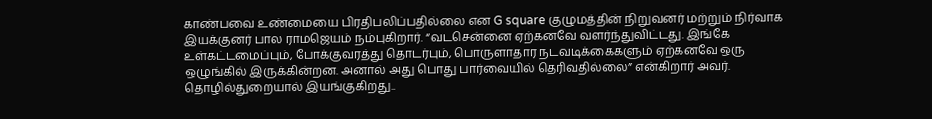காண்பவை உண்மையை பிரதிபலிப்பதில்லை என G square குழுமத்தின் நிறுவனர் மற்றும் நிர்வாக இயக்குனர் பால ராமஜெயம் நம்புகிறார். “வடசென்னை ஏற்கனவே வளர்ந்துவிட்டது. இங்கே உள்கட்டமைப்பும், போக்குவரத்து தொடர்பும், பொருளாதார நடவடிக்கைகளும் ஏற்கனவே ஒரு ஒழுங்கில் இருக்கின்றன. அனால் அது பொது பார்வையில் தெரிவதில்லை” என்கிறார் அவர்.
தொழில்துறையால் இயங்குகிறது..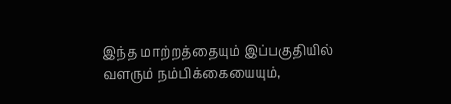இந்த மாற்றத்தையும் இப்பகுதியில் வளரும் நம்பிக்கையையும்,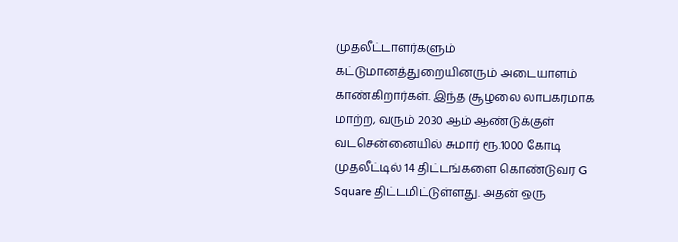முதலீட்டாளர்களும் கட்டுமானத்துறையினரும் அடையாளம் காண்கிறார்கள். இந்த சூழலை லாபகரமாக மாற்ற, வரும் 2030 ஆம் ஆண்டுக்குள் வடசென்னையில் சுமார் ரூ.1000 கோடி முதலீட்டில் 14 திட்டங்களை கொண்டுவர G Square திட்டமிட்டுள்ளது. அதன் ஒரு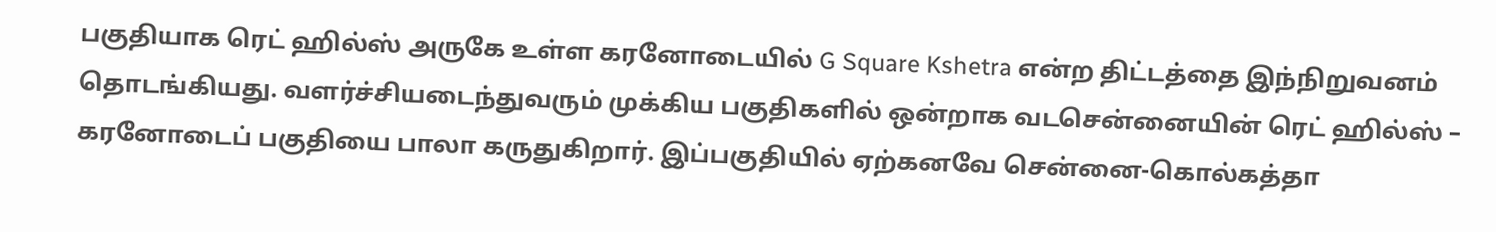பகுதியாக ரெட் ஹில்ஸ் அருகே உள்ள கரனோடையில் G Square Kshetra என்ற திட்டத்தை இந்நிறுவனம் தொடங்கியது. வளர்ச்சியடைந்துவரும் முக்கிய பகுதிகளில் ஒன்றாக வடசென்னையின் ரெட் ஹில்ஸ் – கரனோடைப் பகுதியை பாலா கருதுகிறார். இப்பகுதியில் ஏற்கனவே சென்னை-கொல்கத்தா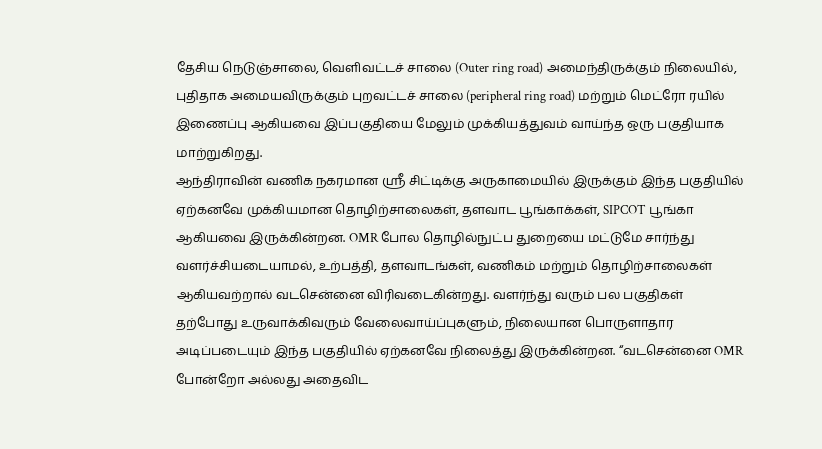தேசிய நெடுஞ்சாலை, வெளிவட்டச் சாலை (Outer ring road) அமைந்திருக்கும் நிலையில், புதிதாக அமையவிருக்கும் புறவட்டச் சாலை (peripheral ring road) மற்றும் மெட்ரோ ரயில் இணைப்பு ஆகியவை இப்பகுதியை மேலும் முக்கியத்துவம் வாய்ந்த ஒரு பகுதியாக மாற்றுகிறது.
ஆந்திராவின் வணிக நகரமான ஸ்ரீ சிட்டிக்கு அருகாமையில் இருக்கும் இந்த பகுதியில் ஏற்கனவே முக்கியமான தொழிற்சாலைகள், தளவாட பூங்காக்கள், SIPCOT பூங்கா ஆகியவை இருக்கின்றன. OMR போல தொழில்நுட்ப துறையை மட்டுமே சார்ந்து வளர்ச்சியடையாமல், உற்பத்தி, தளவாடங்கள், வணிகம் மற்றும் தொழிற்சாலைகள் ஆகியவற்றால் வடசென்னை விரிவடைகின்றது. வளர்ந்து வரும் பல பகுதிகள் தற்போது உருவாக்கிவரும் வேலைவாய்ப்புகளும், நிலையான பொருளாதார அடிப்படையும் இந்த பகுதியில் ஏற்கனவே நிலைத்து இருக்கின்றன. “வடசென்னை OMR போன்றோ அல்லது அதைவிட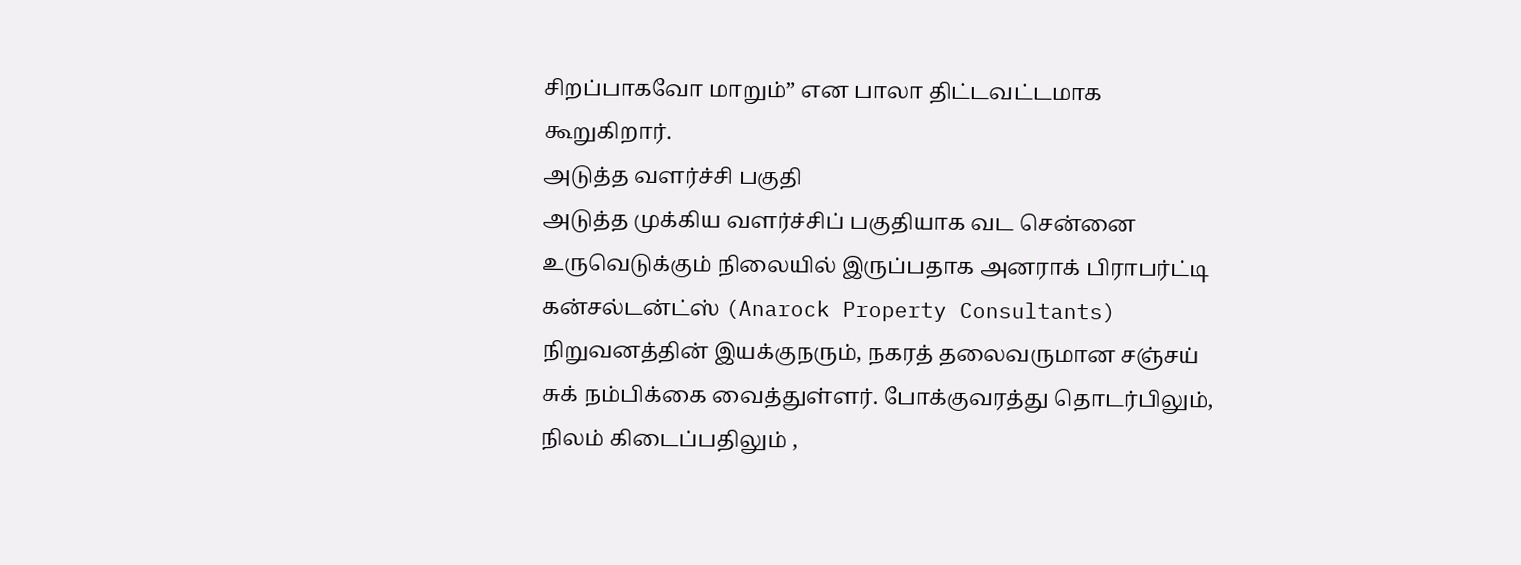சிறப்பாகவோ மாறும்” என பாலா திட்டவட்டமாக கூறுகிறார்.
அடுத்த வளர்ச்சி பகுதி
அடுத்த முக்கிய வளர்ச்சிப் பகுதியாக வட சென்னை உருவெடுக்கும் நிலையில் இருப்பதாக அனராக் பிராபர்ட்டி கன்சல்டன்ட்ஸ் (Anarock Property Consultants) நிறுவனத்தின் இயக்குநரும், நகரத் தலைவருமான சஞ்சய் சுக் நம்பிக்கை வைத்துள்ளர். போக்குவரத்து தொடர்பிலும், நிலம் கிடைப்பதிலும் ,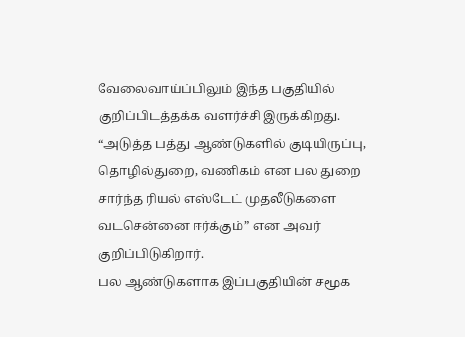வேலைவாய்ப்பிலும் இந்த பகுதியில் குறிப்பிடத்தக்க வளர்ச்சி இருக்கிறது. “அடுத்த பத்து ஆண்டுகளில் குடியிருப்பு, தொழில்துறை, வணிகம் என பல துறை சார்ந்த ரியல் எஸ்டேட் முதலீடுகளை வடசென்னை ஈர்க்கும்” என அவர் குறிப்பிடுகிறார்.
பல ஆண்டுகளாக இப்பகுதியின் சமூக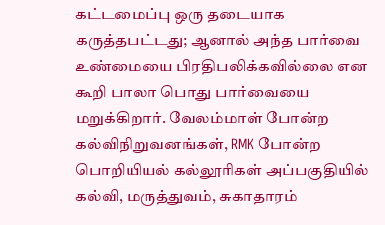கட்டமைப்பு ஒரு தடையாக கருத்தபட்டது; ஆனால் அந்த பார்வை உண்மையை பிரதிபலிக்கவில்லை என கூறி பாலா பொது பார்வையை மறுக்கிறார். வேலம்மாள் போன்ற கல்விநிறுவனங்கள், RMK போன்ற பொறியியல் கல்லூரிகள் அப்பகுதியில் கல்வி, மருத்துவம், சுகாதாரம்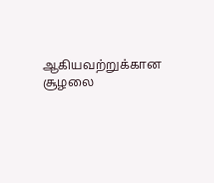ஆகியவற்றுக்கான சூழலை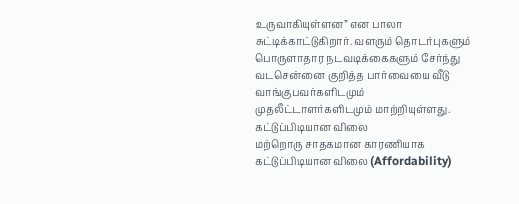உருவாகியுள்ளன” என பாலா சுட்டிக்காட்டுகிறார். வளரும் தொடர்புகளும் பொருளாதார நடவடிக்கைகளும் சேர்ந்து வடசென்னை குறித்த பார்வையை வீடு வாங்குபவர்களிடமும் முதலீட்டாளர்களிடமும் மாற்றியுள்ளது.
கட்டுப்பிடியான விலை
மற்றொரு சாதகமான காரணியாக கட்டுப்பிடியான விலை (Affordability)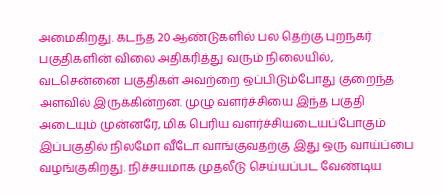அமைகிறது. கடந்த 20 ஆண்டுகளில் பல தெற்கு புறநகர் பகுதிகளின் விலை அதிகரித்து வரும் நிலையில், வடசென்னை பகுதிகள் அவற்றை ஒப்பிடும்போது குறைந்த அளவில் இருக்கின்றன. முழு வளர்ச்சியை இந்த பகுதி அடையும் முன்னரே, மிக பெரிய வளர்ச்சியடையப்போகும் இப்பகுதில் நிலமோ வீடோ வாங்குவதற்கு இது ஒரு வாய்ப்பை வழங்குகிறது. நிச்சயமாக முதலீடு செய்யப்பட வேண்டிய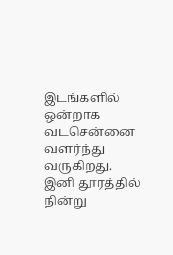இடங்களில் ஒன்றாக வடசென்னை வளர்ந்து வருகிறது. இனி தூரத்தில் நின்று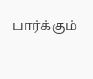பார்க்கும்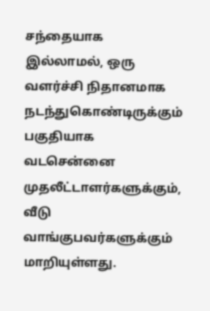சந்தையாக இல்லாமல், ஒரு வளர்ச்சி நிதானமாக நடந்துகொண்டிருக்கும் பகுதியாக வடசென்னை முதலீட்டாளர்களுக்கும், வீடு வாங்குபவர்களுக்கும் மாறியுள்ளது.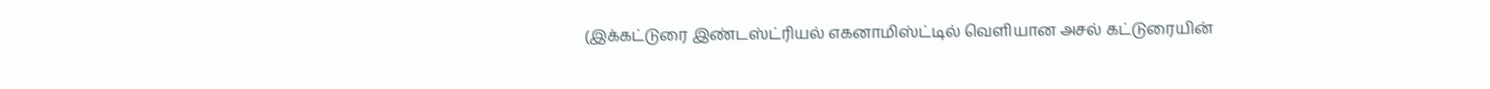(இக்கட்டுரை இண்டஸ்ட்ரியல் எகனாமிஸ்ட்டில் வெளியான அசல் கட்டுரையின்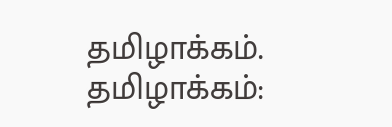தமிழாக்கம். தமிழாக்கம்: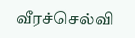வீரச்செல்வி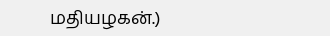மதியழகன்.)